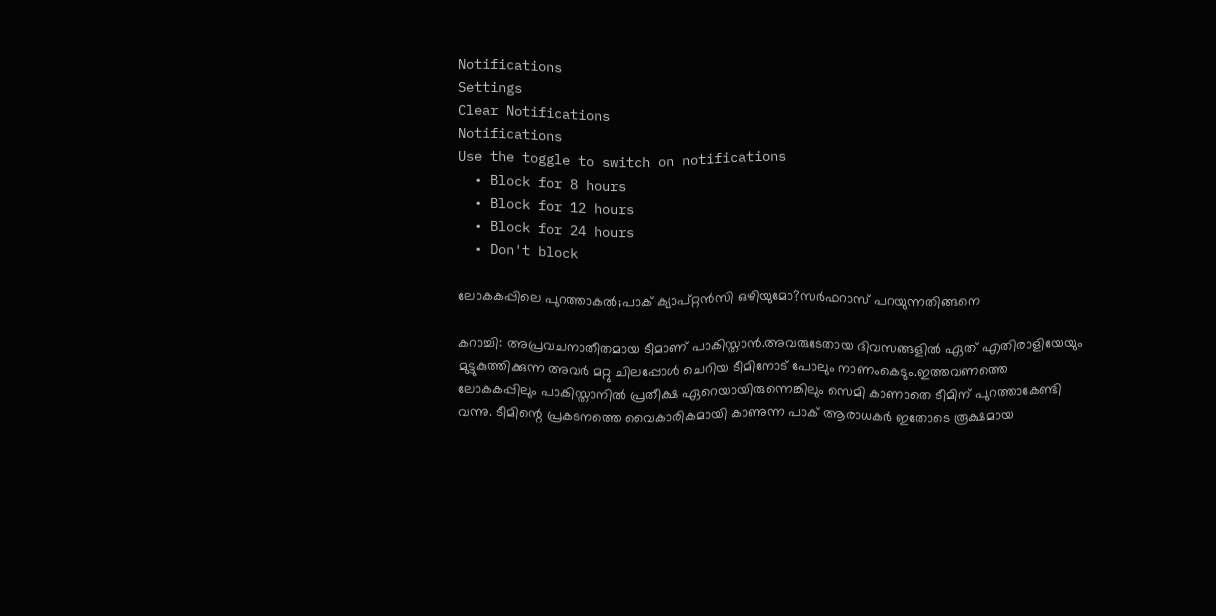Notifications
Settings
Clear Notifications
Notifications
Use the toggle to switch on notifications
  • Block for 8 hours
  • Block for 12 hours
  • Block for 24 hours
  • Don't block

ലോകകപ്പിലെ പുറത്താകല്‍;പാക് ക്യാപ്റ്റന്‍സി ഒഴിയുമോ?സര്‍ഫറാസ് പറയുന്നതിങ്ങനെ

കറാച്ചി: അപ്രവചനാതീതമായ ടീമാണ് പാകിസ്താന്‍.അവരുടേതായ ദിവസങ്ങളില്‍ ഏത് എതിരാളിയേയും മുട്ടുകുത്തിക്കുന്ന അവര്‍ മറ്റു ചിലപ്പോള്‍ ചെറിയ ടീമിനോട് പോലും നാണംകെടും.ഇത്തവണത്തെ ലോകകപ്പിലും പാകിസ്താനില്‍ പ്രതീക്ഷ ഏറെയായിരുന്നെങ്കിലും സെമി കാണാതെ ടീമിന് പുറത്താകേണ്ടി വന്നു. ടീമിന്റെ പ്രകടനത്തെ വൈകാരികമായി കാണുന്ന പാക് ആരാധകര്‍ ഇതോടെ രൂക്ഷമായ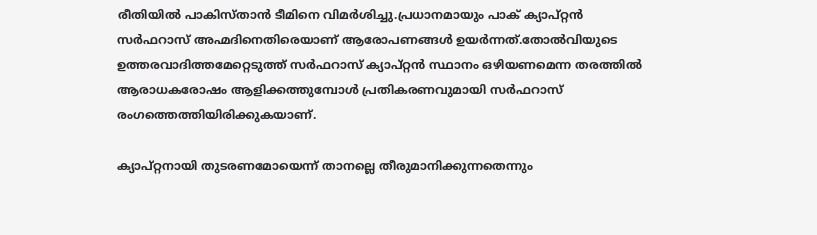രീതിയില്‍ പാകിസ്താന്‍ ടീമിനെ വിമര്‍ശിച്ചു.പ്രധാനമായും പാക് ക്യാപ്റ്റന്‍ സര്‍ഫറാസ് അഹ്മദിനെതിരെയാണ് ആരോപണങ്ങള്‍ ഉയര്‍ന്നത്.തോല്‍വിയുടെ ഉത്തരവാദിത്തമേറ്റെടുത്ത് സര്‍ഫറാസ് ക്യാപ്റ്റന്‍ സ്ഥാനം ഒഴിയണമെന്ന തരത്തില്‍ ആരാധകരോഷം ആളിക്കത്തുമ്പോള്‍ പ്രതികരണവുമായി സര്‍ഫറാസ് രംഗത്തെത്തിയിരിക്കുകയാണ്.

ക്യാപ്റ്റനായി തുടരണമോയെന്ന് താനല്ലെ തീരുമാനിക്കുന്നതെന്നും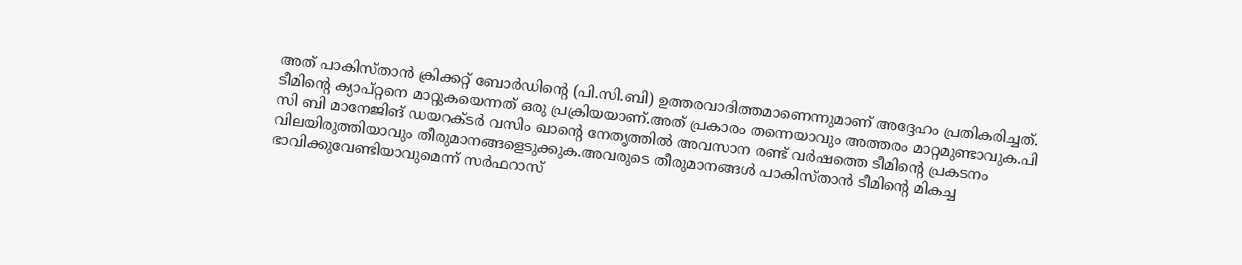അത് പാകിസ്താന്‍ ക്രിക്കറ്റ് ബോര്‍ഡിന്റെ (പി.സി.ബി) ഉത്തരവാദിത്തമാണെന്നുമാണ് അദ്ദേഹം പ്രതികരിച്ചത്. ടീമിന്റെ ക്യാപ്റ്റനെ മാറ്റുകയെന്നത് ഒരു പ്രക്രിയയാണ്.അത് പ്രകാരം തന്നെയാവും അത്തരം മാറ്റമുണ്ടാവുക.പി സി ബി മാനേജിങ് ഡയറക്ടര്‍ വസിം ഖാന്റെ നേതൃത്തില്‍ അവസാന രണ്ട് വര്‍ഷത്തെ ടീമിന്റെ പ്രകടനം വിലയിരുത്തിയാവും തീരുമാനങ്ങളെടുക്കുക.അവരുടെ തീരുമാനങ്ങള്‍ പാകിസ്താന്‍ ടീമിന്റെ മികച്ച ഭാവിക്കുവേണ്ടിയാവുമെന്ന് സര്‍ഫറാസ്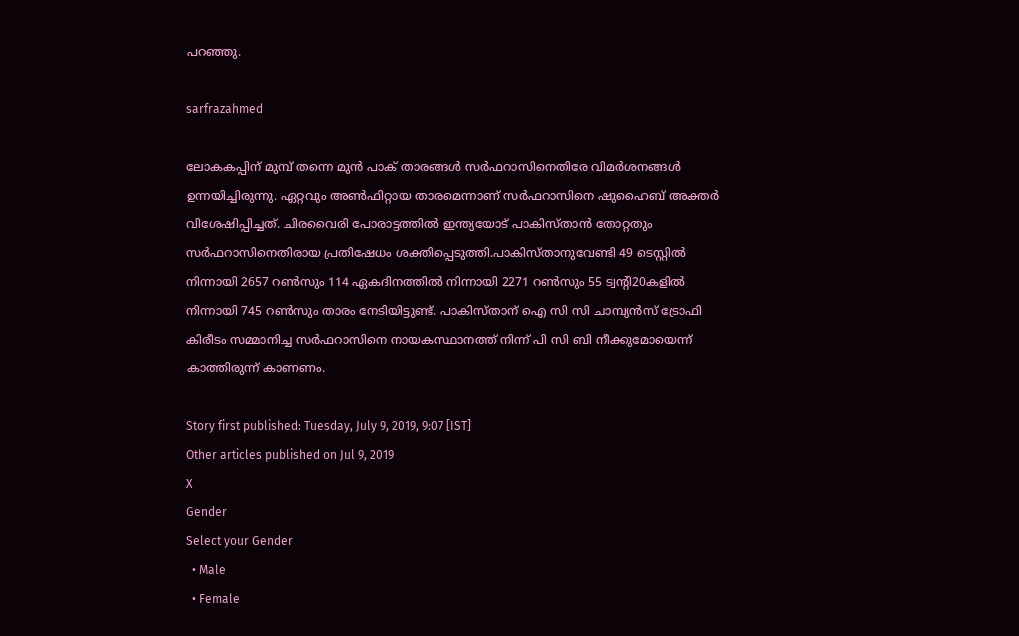പറഞ്ഞു.

sarfrazahmed

ലോകകപ്പിന് മുമ്പ് തന്നെ മുന്‍ പാക് താരങ്ങള്‍ സര്‍ഫറാസിനെതിരേ വിമര്‍ശനങ്ങള്‍ ഉന്നയിച്ചിരുന്നു. ഏറ്റവും അണ്‍ഫിറ്റായ താരമെന്നാണ് സര്‍ഫറാസിനെ ഷുഹൈബ് അക്തര്‍ വിശേഷിപ്പിച്ചത്. ചിരവൈരി പോരാട്ടത്തില്‍ ഇന്ത്യയോട് പാകിസ്താന്‍ തോറ്റതും സര്‍ഫറാസിനെതിരായ പ്രതിഷേധം ശക്തിപ്പെടുത്തി.പാകിസ്താനുവേണ്ടി 49 ടെസ്റ്റില്‍ നിന്നായി 2657 റണ്‍സും 114 ഏകദിനത്തില്‍ നിന്നായി 2271 റണ്‍സും 55 ട്വന്റി20കളില്‍ നിന്നായി 745 റണ്‍സും താരം നേടിയിട്ടുണ്ട്. പാകിസ്താന് ഐ സി സി ചാമ്പ്യന്‍സ് ട്രോഫി കിരീടം സമ്മാനിച്ച സര്‍ഫറാസിനെ നായകസ്ഥാനത്ത് നിന്ന് പി സി ബി നീക്കുമോയെന്ന് കാത്തിരുന്ന് കാണണം.

Story first published: Tuesday, July 9, 2019, 9:07 [IST]
Other articles published on Jul 9, 2019
X
Gender
Select your Gender
  • Male
  • Female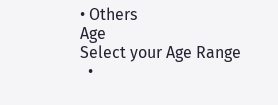• Others
Age
Select your Age Range
  •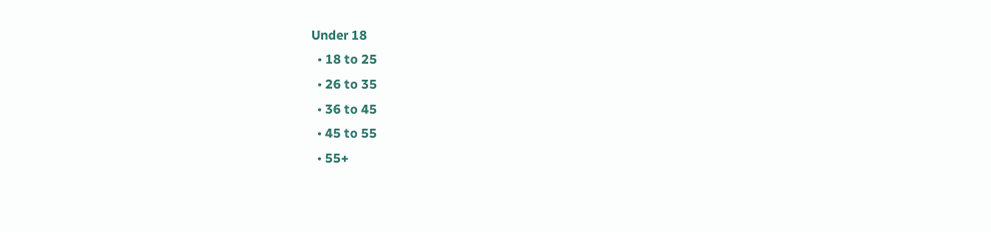Under 18
  • 18 to 25
  • 26 to 35
  • 36 to 45
  • 45 to 55
  • 55+